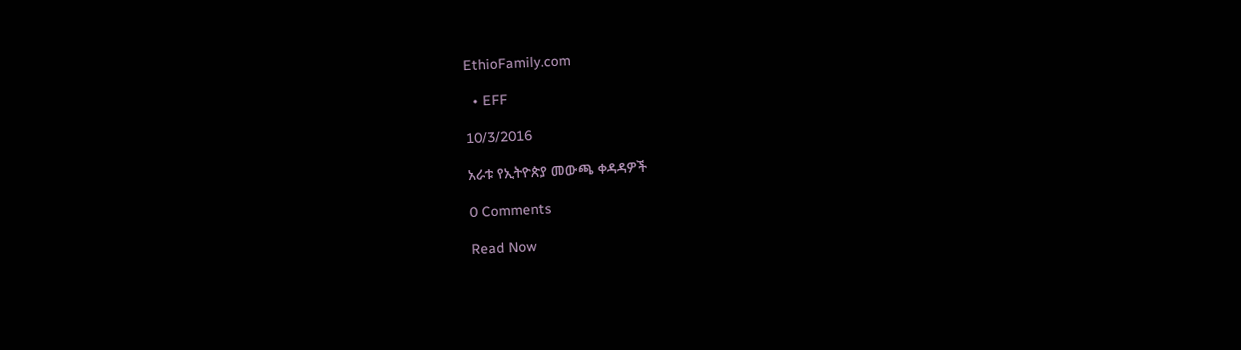EthioFamily.com

  • EFF

10/3/2016

አራቱ የኢትዮጵያ መውጫ ቀዳዳዎች

0 Comments

Read Now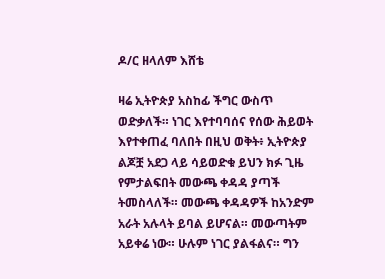ዶ/ር ዘላለም እሸቴ

ዛሬ ኢትዮጵያ አስከፊ ችግር ውስጥ ወድቃለች። ነገር እየተባባሰና የሰው ሕይወት እየተቀጠፈ ባለበት በዚህ ወቅት፥ ኢትዮጵያ ልጆቿ አደጋ ላይ ሳይወድቁ ይህን ክፉ ጊዜ የምታልፍበት መውጫ ቀዳዳ ያጣች ትመስላለች። መውጫ ቀዳዳዎች ከአንድም አራት አሉላት ይባል ይሆናል። መውጣትም አይቀሬ ነው። ሁሉም ነገር ያልፋልና። ግን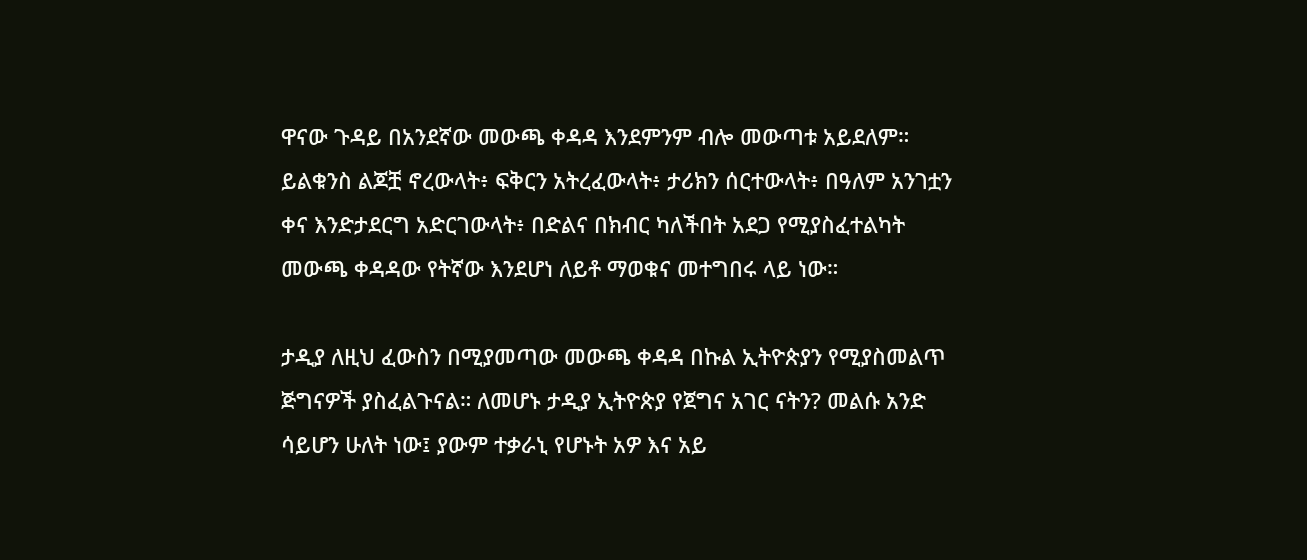ዋናው ጉዳይ በአንደኛው መውጫ ቀዳዳ እንደምንም ብሎ መውጣቱ አይደለም። ይልቁንስ ልጆቿ ኖረውላት፥ ፍቅርን አትረፈውላት፥ ታሪክን ሰርተውላት፥ በዓለም አንገቷን ቀና እንድታደርግ አድርገውላት፥ በድልና በክብር ካለችበት አደጋ የሚያስፈተልካት መውጫ ቀዳዳው የትኛው እንደሆነ ለይቶ ማወቁና መተግበሩ ላይ ነው።

ታዲያ ለዚህ ፈውስን በሚያመጣው መውጫ ቀዳዳ በኩል ኢትዮጵያን የሚያስመልጥ ጅግናዎች ያስፈልጉናል። ለመሆኑ ታዲያ ኢትዮጵያ የጀግና አገር ናትን? መልሱ አንድ ሳይሆን ሁለት ነው፤ ያውም ተቃራኒ የሆኑት አዎ እና አይ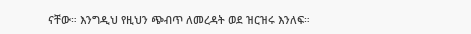ናቸው። እንግዲህ የዚህን ጭብጥ ለመረዳት ወደ ዝርዝሩ እንለፍ።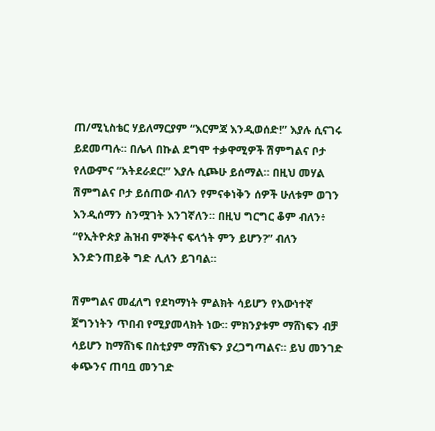ጠ/ሚኒስቴር ሃይለማርያም “እርምጃ እንዲወሰድ!” እያሉ ሲናገሩ ይደመጣሉ። በሌላ በኩል ደግሞ ተቃዋሚዎች ሽምግልና ቦታ የለውምና “አትደራደር!” እያሉ ሲጮሁ ይሰማል። በዚህ መሃል ሽምግልና ቦታ ይሰጠው ብለን የምናቀነቅን ሰዎች ሁለቱም ወገን እንዲሰማን ስንሟገት እንገኛለን። በዚህ ግርግር ቆም ብለን፥ “የኢትዮጵያ ሕዝብ ምኞትና ፍላጎት ምን ይሆን?” ብለን እንድንጠይቅ ግድ ሊለን ይገባል።

ሽምግልና መፈለግ የደካማነት ምልክት ሳይሆን የእውነተኛ ጀግንነትን ጥበብ የሚያመላክት ነው። ምክንያቱም ማሸነፍን ብቻ ሳይሆን ከማሸነፍ በስቲያም ማሸነፍን ያረጋግጣልና። ይህ መንገድ ቀጭንና ጠባቧ መንገድ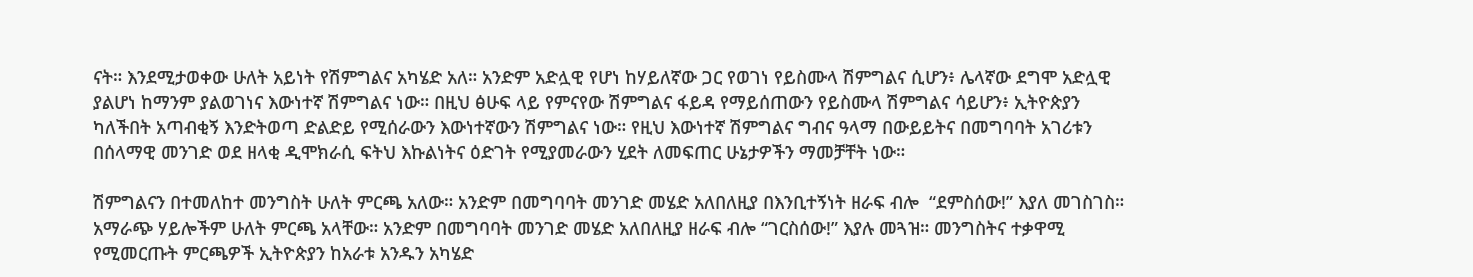ናት። እንደሚታወቀው ሁለት አይነት የሽምግልና አካሄድ አለ። አንድም አድሏዊ የሆነ ከሃይለኛው ጋር የወገነ የይስሙላ ሽምግልና ሲሆን፥ ሌላኛው ደግሞ አድሏዊ ያልሆነ ከማንም ያልወገነና እውነተኛ ሽምግልና ነው። በዚህ ፅሁፍ ላይ የምናየው ሽምግልና ፋይዳ የማይሰጠውን የይስሙላ ሽምግልና ሳይሆን፥ ኢትዮጵያን ካለችበት አጣብቂኝ እንድትወጣ ድልድይ የሚሰራውን እውነተኛውን ሽምግልና ነው። የዚህ እውነተኛ ሽምግልና ግብና ዓላማ በውይይትና በመግባባት አገሪቱን በሰላማዊ መንገድ ወደ ዘላቂ ዲሞክራሲ ፍትህ እኩልነትና ዕድገት የሚያመራውን ሂደት ለመፍጠር ሁኔታዎችን ማመቻቸት ነው።

ሽምግልናን በተመለከተ መንግስት ሁለት ምርጫ አለው። አንድም በመግባባት መንገድ መሄድ አለበለዚያ በእንቢተኝነት ዘራፍ ብሎ  “ደምስሰው!” እያለ መገስገስ። አማራጭ ሃይሎችም ሁለት ምርጫ አላቸው። አንድም በመግባባት መንገድ መሄድ አለበለዚያ ዘራፍ ብሎ “ገርስሰው!” እያሉ መጓዝ። መንግስትና ተቃዋሚ የሚመርጡት ምርጫዎች ኢትዮጵያን ከአራቱ አንዱን አካሄድ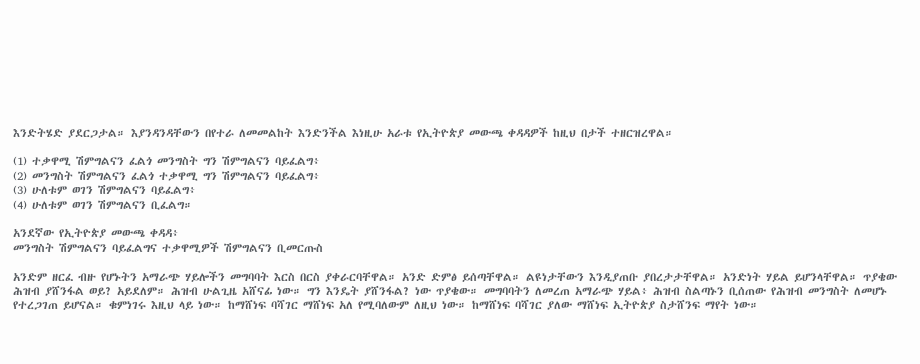እንድትሄድ ያደርጋታል። እያንዳንዳቸውን በየተራ ለመመልከት እንድንችል እነዚሁ አራቱ የኢትዮጵያ መውጫ ቀዳዳዎች ከዚህ በታች ተዘርዝረዋል።

(1) ተቃዋሚ ሽምግልናን ፈልጎ መንግስት ግን ሽምግልናን ባይፈልግ፥
(2) መንግስት ሽምግልናን ፈልጎ ተቃዋሚ ግን ሽምግልናን ባይፈልግ፥
(3) ሁለቱም ወገን ሽምግልናን ባይፈልግ፥
(4) ሁለቱም ወገን ሽምግልናን ቢፈልግ።

አንደኛው የኢትዮጵያ መውጫ ቀዳዳ፥
መንግስት ሽምግልናን ባይፈልግና ተቃዋሚዎች ሽምግልናን ቢመርጡስ

አንድም ዘርፈ ብዙ የሆኑትን አማራጭ ሃይሎችን መግባባት እርስ በርስ ያቀራርባቸዋል። አንድ ድምፅ ይሰጣቸዋል። ልዩነታቸውን እንዲያጠቡ ያበረታታቸዋል። አንድነት ሃይል ይሆንላቸዋል። ጥያቄው ሕዝብ ያሸንፋል ወይ? አይደለም። ሕዝብ ሁልጊዜ አሸናፊ ነው። ግን እንዴት ያሸንፋል? ነው ጥያቄው። መግባባትን ለመረጠ አማራጭ ሃይል፥ ሕዝብ ስልጣኑን ቢሰጠው የሕዝብ መንግስት ለመሆኑ የተረጋገጠ ይሆናል። ቁምነገሩ እዚህ ላይ ነው። ከማሸነፍ ባሻገር ማሸነፍ አለ የሚባለውም ለዚህ ነው። ከማሸነፍ ባሻገር ያለው ማሸነፍ ኢትዮጵያ ስታሸንፍ ማየት ነው።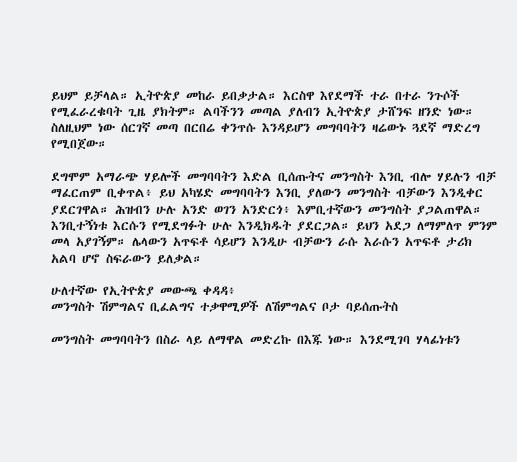ይህም ይቻላል። ኢትዮጵያ መከራ ይበቃታል። እርስዋ እየደማች ተራ በተራ ንጉሶች የሚፈራረቁባት ጊዜ ያክትም። ልባችንን መጣል ያለብን ኢትዮጵያ ታሸንፍ ዘንድ ነው። ስለዚህም ነው ሰርገኛ መጣ በርበሬ ቀንጥሱ እንዳይሆን መግባባትን ዛሬውኑ ጓደኛ ማድረግ የሚበጀው።

ደግሞም አማራጭ ሃይሎች መግባባትን እድል ቢሰጡትና መንግስት እንቢ ብሎ ሃይሉን ብቻ ማፈርጠም ቢቀጥል፥ ይህ አካሄድ መግባባትን እንቢ ያለውን መንግስት ብቻውን እንዲቀር ያደርገዋል። ሕዝብን ሁሉ አንድ ወገን አንድርጎ፥ እምቢተኛውን መንግስት ያጋልጠዋል። እንቢተኝነቱ እርሱን የሚደግፉት ሁሉ እንዲክዱት ያደርጋል። ይህን አደጋ ለማምለጥ ምንም መላ አያገኝም። ሌላውን አጥፍቶ ሳይሆን እንዲሁ ብቻውን ራሱ እራሱን አጥፍቶ ታሪክ አልባ ሆኖ ስፍራውን ይለቃል።

ሁለተኛው የኢትዮጵያ መውጫ ቀዳዳ፥
መንግስት ሽምግልና ቢፈልግና ተቃዋሚዎች ለሽምግልና ቦታ ባይሰጡትስ

መንግስት መግባባትን በስራ ላይ ለማዋል መድረኩ በእጁ ነው። እንደሚገባ ሃላፊነቱን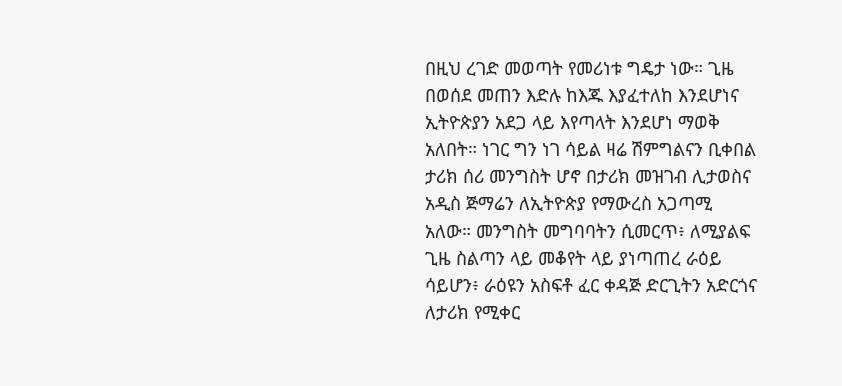በዚህ ረገድ መወጣት የመሪነቱ ግዴታ ነው። ጊዜ በወሰደ መጠን እድሉ ከእጁ እያፈተለከ እንደሆነና ኢትዮጵያን አደጋ ላይ እየጣላት እንደሆነ ማወቅ አለበት። ነገር ግን ነገ ሳይል ዛሬ ሽምግልናን ቢቀበል ታሪክ ሰሪ መንግስት ሆኖ በታሪክ መዝገብ ሊታወስና አዲስ ጅማሬን ለኢትዮጵያ የማውረስ አጋጣሚ አለው። መንግስት መግባባትን ሲመርጥ፥ ለሚያልፍ ጊዜ ስልጣን ላይ መቆየት ላይ ያነጣጠረ ራዕይ ሳይሆን፥ ራዕዩን አስፍቶ ፈር ቀዳጅ ድርጊትን አድርጎና ለታሪክ የሚቀር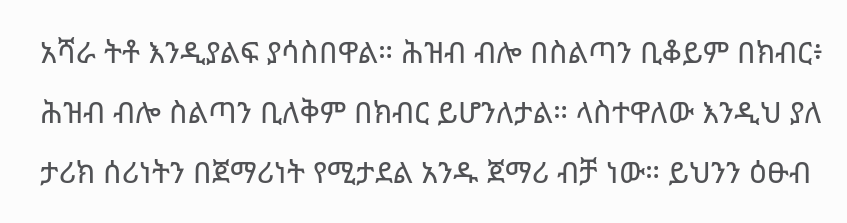አሻራ ትቶ እንዲያልፍ ያሳስበዋል። ሕዝብ ብሎ በስልጣን ቢቆይም በክብር፥ ሕዝብ ብሎ ስልጣን ቢለቅም በክብር ይሆንለታል። ላስተዋለው እንዲህ ያለ ታሪክ ሰሪነትን በጀማሪነት የሚታደል አንዱ ጀማሪ ብቻ ነው። ይህንን ዕፁብ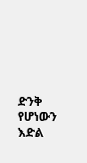ድንቅ የሆነውን እድል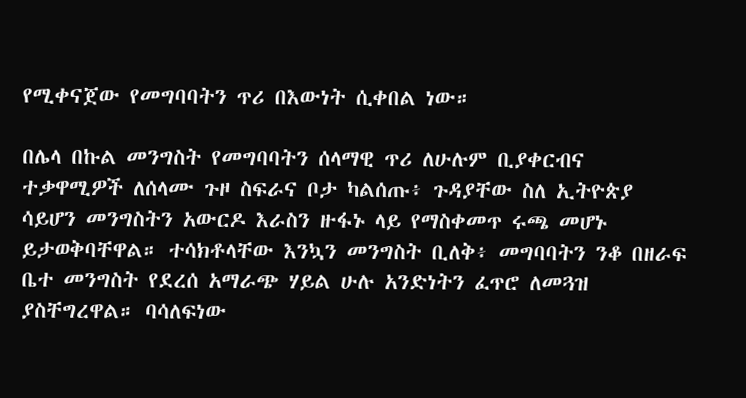የሚቀናጀው የመግባባትን ጥሪ በእውነት ሲቀበል ነው።

በሌላ በኩል መንግስት የመግባባትን ሰላማዊ ጥሪ ለሁሉም ቢያቀርብና ተቃዋሚዎች ለሰላሙ ጉዞ ስፍራና ቦታ ካልሰጡ፥ ጉዳያቸው ስለ ኢትዮጵያ ሳይሆን መንግስትን አውርዶ እራስን ዙፋኑ ላይ የማስቀመጥ ሩጫ መሆኑ ይታወቅባቸዋል። ተሳክቶላቸው እንኳን መንግስት ቢለቅ፥ መግባባትን ንቆ በዘራፍ ቤተ መንግስት የደረሰ አማራጭ ሃይል ሁሉ አንድነትን ፈጥሮ ለመጓዝ ያስቸግረዋል። ባሳለፍነው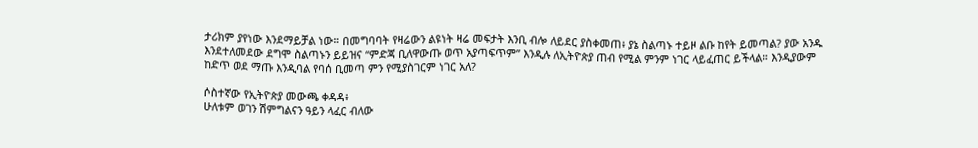ታሪክም ያየነው እንደማይቻል ነው። በመግባባት የዛሬውን ልዩነት ዛሬ መፍታት እንቢ ብሎ ለይደር ያስቀመጠ፥ ያኔ ስልጣኑ ተይዞ ልቡ ከየት ይመጣል? ያው አንዱ እንደተለመደው ደግሞ ስልጣኑን ይይዝና “ምድጃ ቢለዋውጡ ወጥ አያጣፍጥም” እንዲሉ ለኢትዮጵያ ጠብ የሚል ምንም ነገር ላይፈጠር ይችላል። እንዲያውም ከድጥ ወደ ማጡ እንዲባል የባሰ ቢመጣ ምን የሚያስገርም ነገር አለ?

ሶስተኛው የኢትዮጵያ መውጫ ቀዳዳ፥
ሁለቱም ወገን ሽምግልናን ዓይን ላፈር ብለው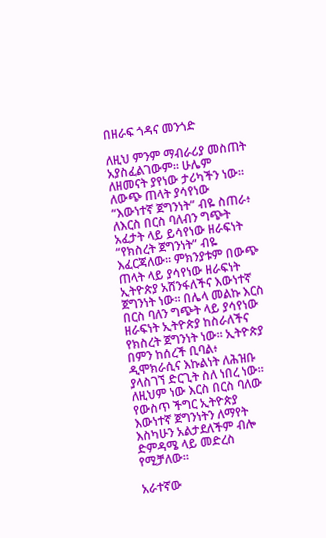በዘራፍ ጎዳና መንጎድ

ለዚህ ምንም ማብራሪያ መስጠት አያስፈልገውም። ሁሌም ለዘመናት ያየነው ታሪካችን ነው። ለውጭ ጠላት ያሳየነው “እውነተኛ ጀግንነት” ብዬ ስጠራ፥ ለእርስ በርስ ባለብን ግጭት አፈታት ላይ ይሳየነው ዘራፍነት “የክስረት ጀግንነት” ብዬ እፈርጃለው። ምክንያቱም በውጭ ጠላት ላይ ያሳየነው ዘራፍነት ኢትዮጵያ አሸንፋለችና እውነተኛ ጀግንነት ነው። በሌላ መልኩ እርስ በርስ ባለን ግጭት ላይ ያሳየነው ዘራፍነት ኢትዮጵያ ከስራለችና የክስረት ጀግንነት ነው። ኢትዮጵያ በምን ከሰረች ቢባል፥ ዲሞክራሲና እኩልነት ለሕዝቡ ያላስገኘ ድርጊት ስለ ነበረ ነው። ለዚህም ነው እርስ በርስ ባለው የውስጥ ችግር ኢትዮጵያ እውነተኛ ጀግንነትን ለማየት እስካሁን አልታደለችም ብሎ ድምዳሜ ላይ መድረስ የሚቻለው።

አራተኛው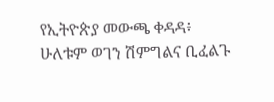የኢትዮጵያ መውጫ ቀዳዳ፥
ሁለቱም ወገን ሽምግልና ቢፈልጉ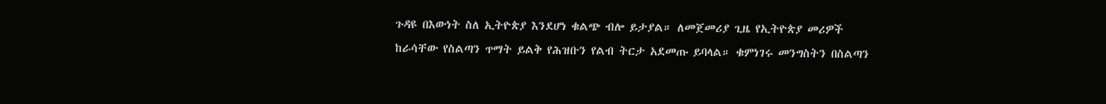ጉዳዩ በእውነት ስለ ኢትዮጵያ እንደሆነ ቁልጭ ብሎ ይታያል። ለመጀመሪያ ጊዜ የኢትዮጵያ መሪዎች ከራሳቸው የስልጣን ጥማት ይልቅ የሕዝቡን የልብ ትርታ አደመጡ ይባላል። ቁምነገሩ መንግስትን በስልጣን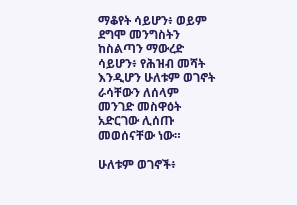ማቆየት ሳይሆን፥ ወይም ደግሞ መንግስትን ከስልጣን ማውረድ ሳይሆን፥ የሕዝብ መሻት እንዲሆን ሁለቱም ወገኖት ራሳቸውን ለሰላም መንገድ መስዋዕት አድርገው ሊሰጡ መወሰናቸው ነው።

ሁለቱም ወገኖች፥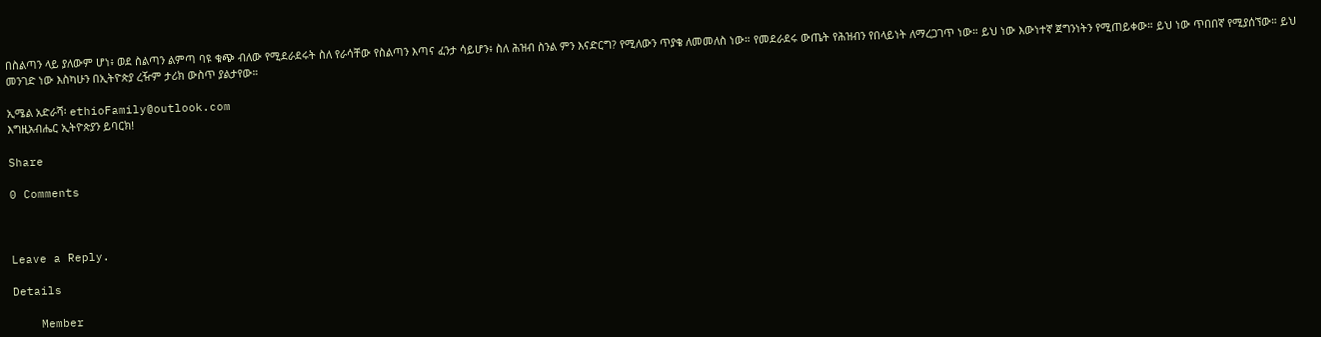በስልጣን ላይ ያለውም ሆነ፥ ወደ ስልጣን ልምጣ ባዩ ቁጭ ብለው የሚደራደሩት ስለ የራሳቸው የስልጣን እጣና ፈንታ ሳይሆን፥ ስለ ሕዝብ ስንል ምን እናድርግ? የሚለውን ጥያቄ ለመመለስ ነው። የመደራደሩ ውጤት የሕዝብን የበላይነት ለማረጋገጥ ነው። ይህ ነው እውነተኛ ጀግንነትን የሚጠይቀው። ይህ ነው ጥበበኛ የሚያሰኘው። ይህ መንገድ ነው እስካሁን በኢትዮጵያ ረዥም ታሪክ ውስጥ ያልታየው።

ኢሜል አድራሻ፡ ethioFamily@outlook.com
እግዚአብሔር ኢትዮጵያን ይባርክ!

Share

0 Comments



Leave a Reply.

Details

    Member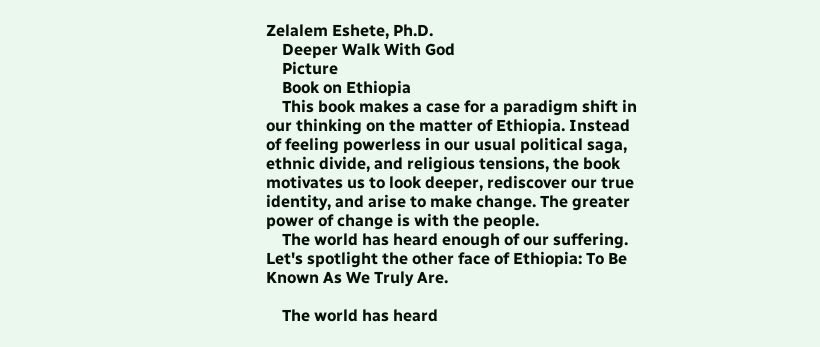Zelalem Eshete, Ph.D.
    Deeper Walk With God
    Picture
    Book on Ethiopia
    This book makes a case for a paradigm shift in our thinking on the matter of Ethiopia. Instead of feeling powerless in our usual political saga, ethnic divide, and religious tensions, the book motivates us to look deeper, rediscover our true identity, and arise to make change. The greater power of change is with the people.
    The world has heard enough of our suffering. Let's spotlight the other face of Ethiopia: To Be Known As We Truly Are.

    The world has heard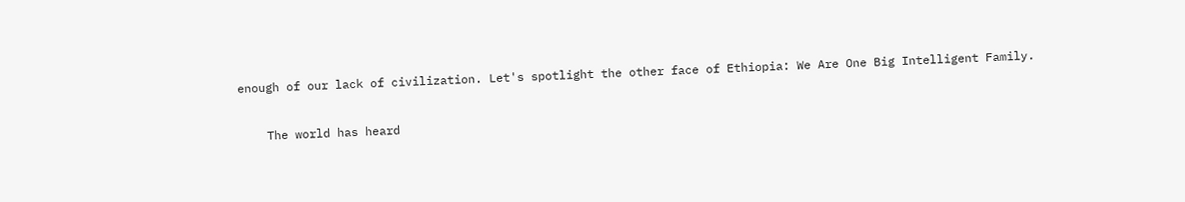enough of our lack of civilization. Let's spotlight the other face of Ethiopia: We Are One Big Intelligent Family.

    The world has heard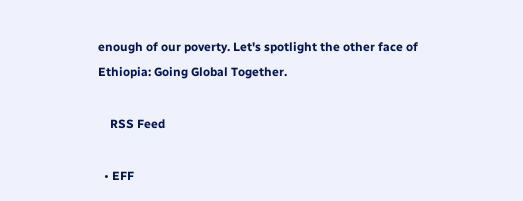enough of our poverty. Let's spotlight the other face of Ethiopia: Going Global Together.

    RSS Feed

  • EFF